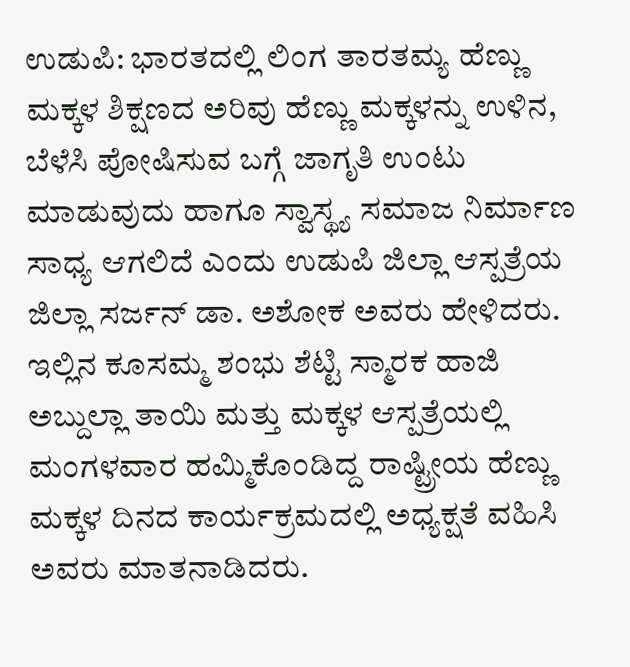ಉಡುಪಿ: ಭಾರತದಲ್ಲಿ ಲಿಂಗ ತಾರತಮ್ಯ ಹೆಣ್ಣು ಮಕ್ಕಳ ಶಿಕ್ಷಣದ ಅರಿವು ಹೆಣ್ಣು ಮಕ್ಕಳನ್ನು ಉಳಿನ, ಬೆಳೆಸಿ ಪೋಷಿಸುವ ಬಗ್ಗೆ ಜಾಗೃತಿ ಉಂಟು ಮಾಡುವುದು ಹಾಗೂ ಸ್ವಾಸ್ಥ್ಯ ಸಮಾಜ ನಿರ್ಮಾಣ ಸಾಧ್ಯ ಆಗಲಿದೆ ಎಂದು ಉಡುಪಿ ಜಿಲ್ಲಾ ಆಸ್ಪತ್ರೆಯ ಜಿಲ್ಲಾ ಸರ್ಜನ್ ಡಾ. ಅಶೋಕ ಅವರು ಹೇಳಿದರು.
ಇಲ್ಲಿನ ಕೂಸಮ್ಮ ಶಂಭು ಶೆಟ್ಟಿ ಸ್ಮಾರಕ ಹಾಜಿ ಅಬ್ದುಲ್ಲಾ ತಾಯಿ ಮತ್ತು ಮಕ್ಕಳ ಆಸ್ಪತ್ರೆಯಲ್ಲಿ ಮಂಗಳವಾರ ಹಮ್ಮಿಕೊಂಡಿದ್ದ ರಾಷ್ಟ್ರೀಯ ಹೆಣ್ಣು ಮಕ್ಕಳ ದಿನದ ಕಾರ್ಯಕ್ರಮದಲ್ಲಿ ಅಧ್ಯಕ್ಷತೆ ವಹಿಸಿ ಅವರು ಮಾತನಾಡಿದರು.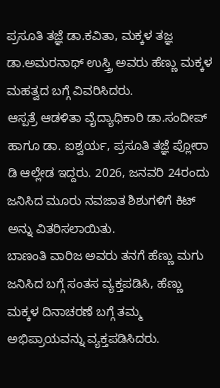ಪ್ರಸೂತಿ ತಜ್ಞೆ ಡಾ.ಕವಿತಾ, ಮಕ್ಕಳ ತಜ್ಞ ಡಾ.ಅಮರನಾಥ್ ಉಸ್ತ್ರಿ ಅವರು ಹೆಣ್ಣು ಮಕ್ಕಳ ಮಹತ್ವದ ಬಗ್ಗೆ ವಿವರಿಸಿದರು.
ಆಸ್ಪತ್ರೆ ಆಡಳಿತಾ ವೈದ್ಯಾಧಿಕಾರಿ ಡಾ.ಸಂದೀಪ್ ಹಾಗೂ ಡಾ. ಐಶ್ವರ್ಯ, ಪ್ರಸೂತಿ ತಜ್ಞೆ ಪ್ಲೋರಾ ಡಿ ಆಲ್ಲೇಡ ಇದ್ದರು. 2026, ಜನವರಿ 24ರಂದು ಜನಿಸಿದ ಮೂರು ನವಜಾತ ಶಿಶುಗಳಿಗೆ ಕಿಟ್ ಅನ್ನು ವಿತರಿಸಲಾಯಿತು.
ಬಾಣಂತಿ ವಾರಿಜ ಅವರು ತನಗೆ ಹೆಣ್ಣು ಮಗು ಜನಿಸಿದ ಬಗ್ಗೆ ಸಂತಸ ವ್ಯಕ್ತಪಡಿಸಿ, ಹೆಣ್ಣು ಮಕ್ಕಳ ದಿನಾಚರಣೆ ಬಗ್ಗೆ ತಮ್ಮ ಅಭಿಪ್ರಾಯವನ್ನು ವ್ಯಕ್ತಪಡಿಸಿದರು.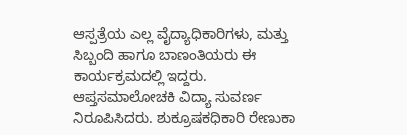ಆಸ್ಪತ್ರೆಯ ಎಲ್ಲ ವೈದ್ಯಾಧಿಕಾರಿಗಳು, ಮತ್ತು ಸಿಬ್ಬಂದಿ ಹಾಗೂ ಬಾಣಂತಿಯರು ಈ ಕಾರ್ಯಕ್ರಮದಲ್ಲಿ ಇದ್ದರು. ಆಪ್ತಸಮಾಲೋಚಕಿ ವಿದ್ಯಾ ಸುವರ್ಣ ನಿರೂಪಿಸಿದರು. ಶುಕ್ರೂಷಕಧಿಕಾರಿ ರೇಣುಕಾ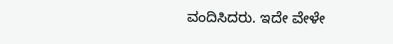ವಂದಿಸಿದರು. ಇದೇ ವೇಳೇ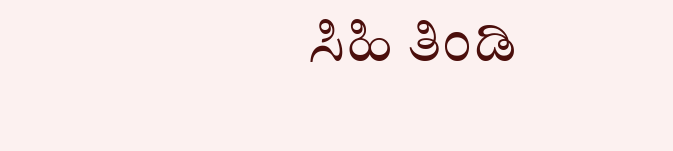ಸಿಹಿ ತಿಂಡಿ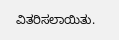ವಿತರಿಸಲಾಯಿತು.